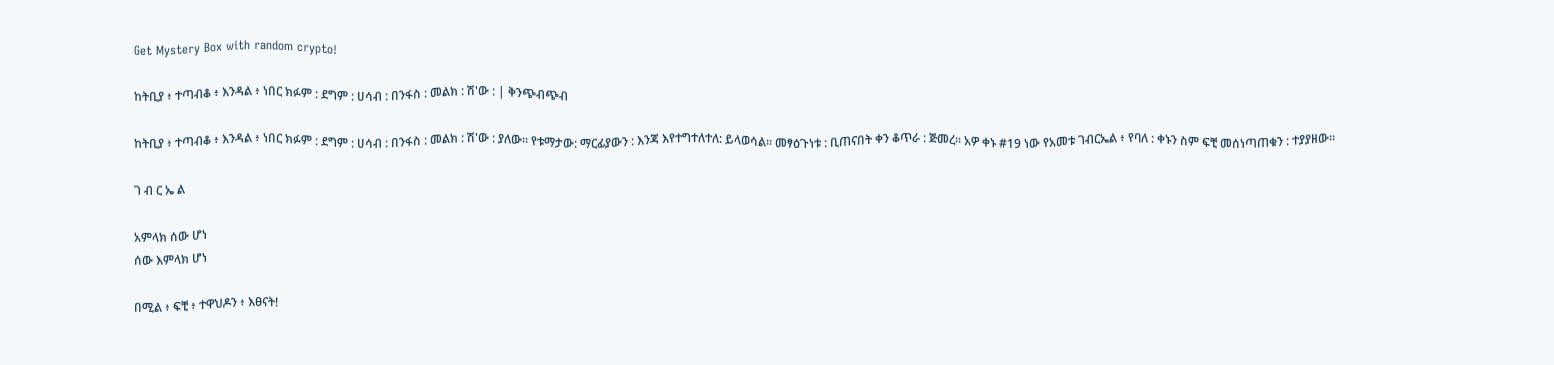Get Mystery Box with random crypto!

ከትቢያ ፥ ተጣብቆ ፥ እንዳል ፥ ነበር ክፉም : ደግም : ሀሳብ : በንፋስ : መልክ : ሽ'ው : | ቅንጭብጭብ

ከትቢያ ፥ ተጣብቆ ፥ እንዳል ፥ ነበር ክፉም : ደግም : ሀሳብ : በንፋስ : መልክ : ሽ'ው : ያለው። የቱማታው: ማርፊያውን : እንጃ እየተግተለተለ: ይላወሳል። መፃዕጉነቱ : ቢጠናበት ቀን ቆጥራ : ጅመረ። አዎ ቀኑ #19 ነው የአመቱ ገብርኤል ፥ የባለ : ቀኑን ስም ፍቺ መሰነጣጠቁን : ተያያዘው።

ገ ብ ር ኤ ል

አምላክ ሰው ሆነ
ሰው እምላክ ሆነ

በሚል ፥ ፍቺ ፥ ተዋህዶን ፥ እፀናት!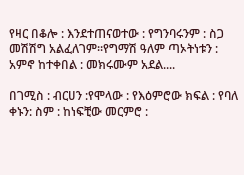የዛር በቆሎ : እንደተጠናወተው : የግንባሩንም : ስጋ መሽሽግ አልፈለገም።የግማሽ ዓለም ጣኦትነቱን : አምኖ ከተቀበል : መክሩሙም አደል....

በገሚስ : ብርሀን :የሞላው : የእዕምሮው ክፍል : የባለ ቀኑን: ስም : ከነፍቺው መርምሮ :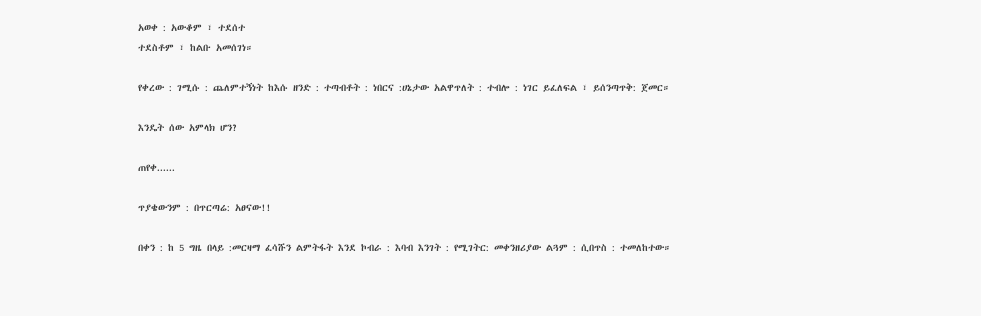አወቀ : አውቆም ፣ ተደሰተ
ተደስቶም ፣ ከልቡ አመሰገነ።

የቀረው : ገሚሱ : ጨለምተኝነት ከእሱ ዘንድ : ተጣብቶት : ነበርና :ሀኔታው አልዋጥለት : ተብሎ : ነገር ይፈለፍል ፣ ይሰንጣጥቅ: ጀመር።

እንዴት ሰው አምላክ ሆን?

ጠየቀ......

ጥያቄውንም : በጥርጣሬ: አፀናው!!

በቀን : ከ 5 ግዜ በላይ :መርዛማ ፈሳሹን ልምትፋት እንደ ኮብራ : እባብ እንገት : የሚገትር: መቀንዘሪያው ልጓም : ሲበጥስ : ተመለከተው።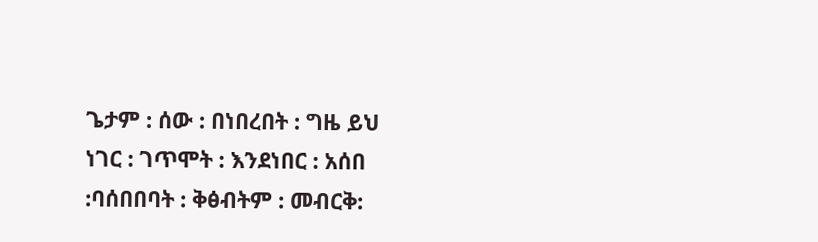ጌታም : ሰው : በነበረበት : ግዜ ይህ ነገር : ገጥሞት : እንደነበር : አሰበ
:ባሰበበባት : ቅፅብትም : መብርቅ: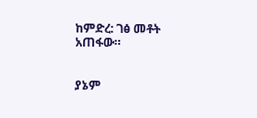ከምድረ: ገፅ መቶት አጠፋው።


ያኔም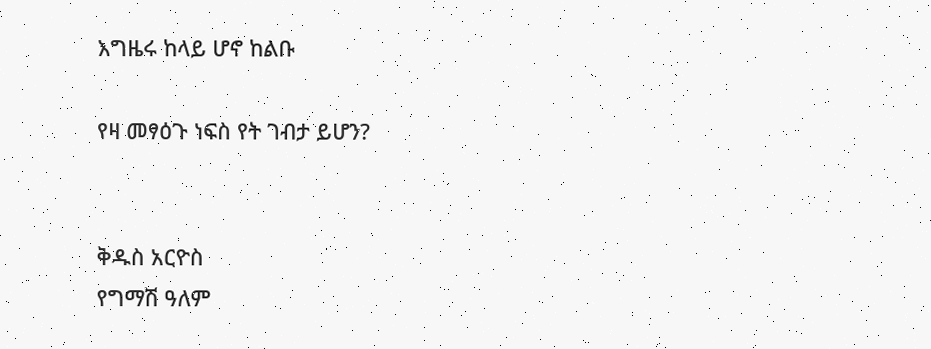እግዜሩ ከላይ ሆኖ ከልቡ

የዛ መፃዕጉ ነፍስ የት ገብታ ይሆን?


ቅዱስ አርዮስ
የግማሽ ዓለም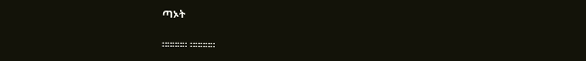ጣኦት

።።።።። ።።።።።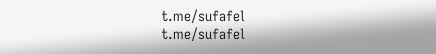t.me/sufafel
t.me/sufafel